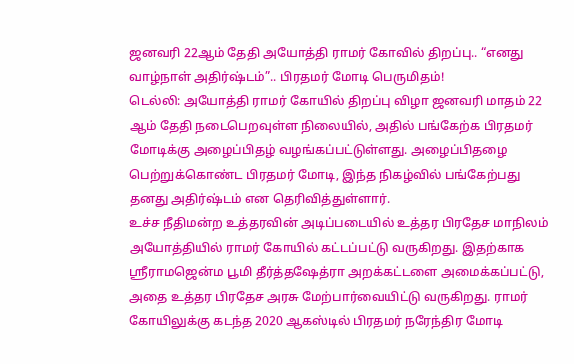ஜனவரி 22ஆம் தேதி அயோத்தி ராமர் கோவில் திறப்பு.. “எனது வாழ்நாள் அதிர்ஷ்டம்”.. பிரதமர் மோடி பெருமிதம்!
டெல்லி: அயோத்தி ராமர் கோயில் திறப்பு விழா ஜனவரி மாதம் 22 ஆம் தேதி நடைபெறவுள்ள நிலையில், அதில் பங்கேற்க பிரதமர் மோடிக்கு அழைப்பிதழ் வழங்கப்பட்டுள்ளது. அழைப்பிதழை பெற்றுக்கொண்ட பிரதமர் மோடி, இந்த நிகழ்வில் பங்கேற்பது தனது அதிர்ஷ்டம் என தெரிவித்துள்ளார்.
உச்ச நீதிமன்ற உத்தரவின் அடிப்படையில் உத்தர பிரதேச மாநிலம் அயோத்தியில் ராமர் கோயில் கட்டப்பட்டு வருகிறது. இதற்காக ஸ்ரீராமஜென்ம பூமி தீர்த்தஷேத்ரா அறக்கட்டளை அமைக்கப்பட்டு, அதை உத்தர பிரதேச அரசு மேற்பார்வையிட்டு வருகிறது. ராமர் கோயிலுக்கு கடந்த 2020 ஆகஸ்டில் பிரதமர் நரேந்திர மோடி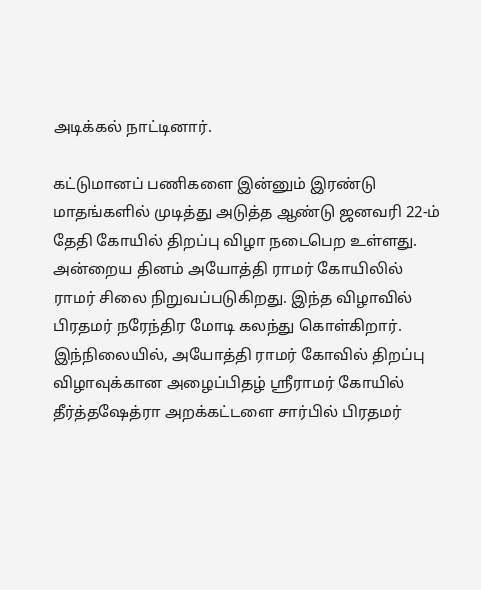அடிக்கல் நாட்டினார்.

கட்டுமானப் பணிகளை இன்னும் இரண்டு மாதங்களில் முடித்து அடுத்த ஆண்டு ஜனவரி 22-ம் தேதி கோயில் திறப்பு விழா நடைபெற உள்ளது. அன்றைய தினம் அயோத்தி ராமர் கோயிலில் ராமர் சிலை நிறுவப்படுகிறது. இந்த விழாவில் பிரதமர் நரேந்திர மோடி கலந்து கொள்கிறார்.
இந்நிலையில், அயோத்தி ராமர் கோவில் திறப்பு விழாவுக்கான அழைப்பிதழ் ஸ்ரீராமர் கோயில் தீர்த்தஷேத்ரா அறக்கட்டளை சார்பில் பிரதமர்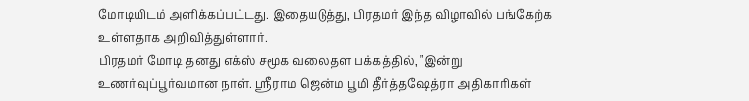மோடியிடம் அளிக்கப்பட்டது. இதையடுத்து, பிரதமர் இந்த விழாவில் பங்கேற்க உள்ளதாக அறிவித்துள்ளார்.
பிரதமர் மோடி தனது எக்ஸ் சமூக வலைதள பக்கத்தில், "இன்று உணர்வுப்பூர்வமான நாள். ஸ்ரீராம ஜென்ம பூமி தீர்த்தஷேத்ரா அதிகாரிகள்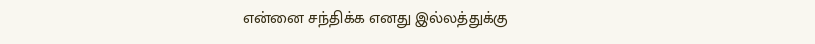என்னை சந்திக்க எனது இல்லத்துக்கு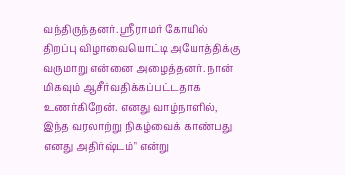வந்திருந்தனர். ஸ்ரீராமர் கோயில் திறப்பு விழாவையொட்டி அயோத்திக்கு வருமாறு என்னை அழைத்தனர். நான் மிகவும் ஆசீர்வதிக்கப்பட்டதாக உணர்கிறேன். எனது வாழ்நாளில், இந்த வரலாற்று நிகழ்வைக் காண்பது எனது அதிர்ஷ்டம்" என்று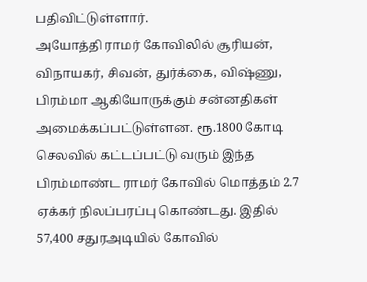பதிவிட்டுள்ளார்.
அயோத்தி ராமர் கோவிலில் சூரியன், விநாயகர், சிவன், துர்க்கை, விஷ்ணு, பிரம்மா ஆகியோருக்கும் சன்னதிகள் அமைக்கப்பட்டுள்ளன. ரூ.1800 கோடி செலவில் கட்டப்பட்டு வரும் இந்த பிரம்மாண்ட ராமர் கோவில் மொத்தம் 2.7 ஏக்கர் நிலப்பரப்பு கொண்டது. இதில் 57,400 சதுரஅடியில் கோவில்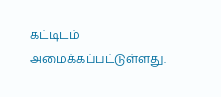கட்டிடம் அமைக்கப்பட்டுள்ளது.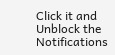Click it and Unblock the Notifications